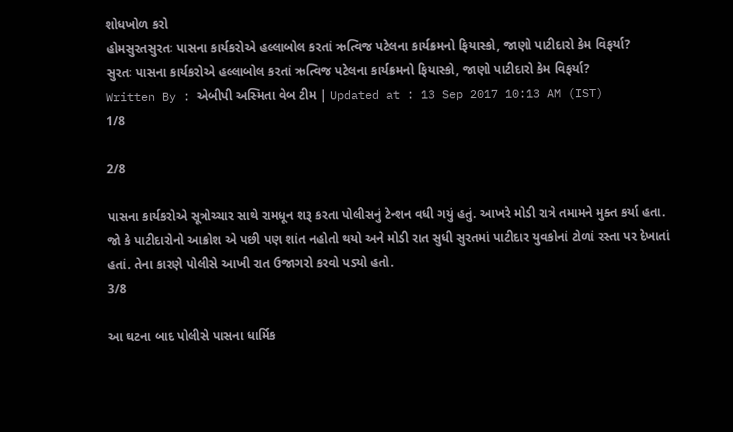શોધખોળ કરો
હોમસુરતસુરતઃ પાસના કાર્યકરોએ હલ્લાબોલ કરતાં ઋત્વિજ પટેલના કાર્યક્રમનો ફિયાસ્કો, જાણો પાટીદારો કેમ વિફર્યા?
સુરતઃ પાસના કાર્યકરોએ હલ્લાબોલ કરતાં ઋત્વિજ પટેલના કાર્યક્રમનો ફિયાસ્કો, જાણો પાટીદારો કેમ વિફર્યા?
Written By : એબીપી અસ્મિતા વેબ ટીમ | Updated at : 13 Sep 2017 10:13 AM (IST)
1/8

2/8

પાસના કાર્યકરોએ સૂત્રોચ્ચાર સાથે રામધૂન શરૂ કરતા પોલીસનું ટેન્શન વધી ગયું હતું. આખરે મોડી રાત્રે તમામને મુક્ત કર્યા હતા. જો કે પાટીદારોનો આક્રોશ એ પછી પણ શાંત નહોતો થયો અને મોડી રાત સુધી સુરતમાં પાટીદાર યુવકોનાં ટોળાં રસ્તા પર દેખાતાં હતાં. તેના કારણે પોલીસે આખી રાત ઉજાગરો કરવો પડ્યો હતો.
3/8

આ ઘટના બાદ પોલીસે પાસના ધાર્મિક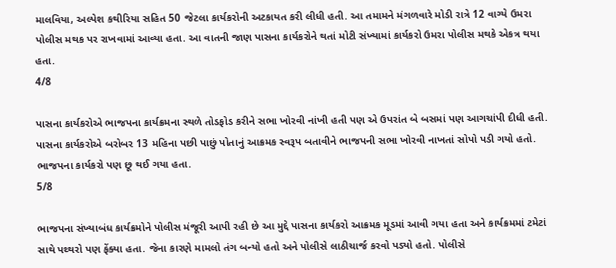માલવિયા, અલ્પેશ કથીરિયા સહિત 50 જેટલા કાર્યકરોની અટકાયત કરી લીધી હતી. આ તમામને મંગળવારે મોડી રાત્રે 12 વાગ્યે ઉમરા પોલીસ મથક પર રાખવામાં આવ્યા હતા. આ વાતની જાણ પાસના કાર્યકરોને થતાં મોટી સંખ્યામાં કાર્યકરો ઉમરા પોલીસ મથકે એકત્ર થયા હતા.
4/8

પાસના કાર્યકરોએ ભાજપના કાર્યક્રમના સ્થળે તોડફોડ કરીને સભા ખોરવી નાંખી હતી પણ એ ઉપરાંત બે બસમાં પણ આગચાંપી દીધી હતી. પાસના કાર્યકરોએ બરોબર 13 મહિના પછી પાછું પોતાનું આક્રમક સ્વરૂપ બતાવીને ભાજપની સભા ખોરવી નાખતાં સોપો પડી ગયો હતો. ભાજપના કાર્યકરો પણ છૂ થઈ ગયા હતા.
5/8

ભાજપના સંખ્યાબંધ કાર્યક્રમોને પોલીસ મંજૂરી આપી રહી છે આ મુદ્દે પાસના કાર્યકરો આક્રમક મૂડમાં આવી ગયા હતા અને કાર્યક્રમમાં ટમેટાં સાથે પથ્થરો પણ ફેંક્યા હતા. જેના કારણે મામલો તંગ બન્યો હતો અને પોલીસે લાઠીચાર્જ કરવો પડ્યો હતો. પોલીસે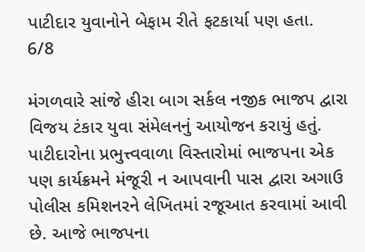પાટીદાર યુવાનોને બેફામ રીતે ફટકાર્યા પણ હતા.
6/8

મંગળવારે સાંજે હીરા બાગ સર્કલ નજીક ભાજપ દ્વારા વિજય ટંકાર યુવા સંમેલનનું આયોજન કરાયું હતું. પાટીદારોના પ્રભુત્ત્વવાળા વિસ્તારોમાં ભાજપના એક પણ કાર્યક્રમને મંજૂરી ન આપવાની પાસ દ્વારા અગાઉ પોલીસ કમિશનરને લેખિતમાં રજૂઆત કરવામાં આવી છે. આજે ભાજપના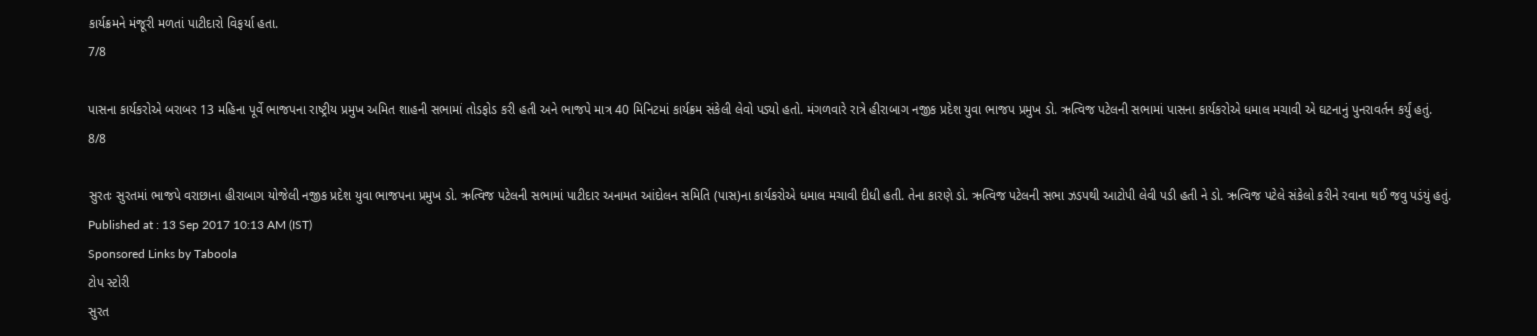કાર્યક્રમને મંજૂરી મળતાં પાટીદારો વિફર્યા હતા.
7/8

પાસના કાર્યકરોએ બરાબર 13 મહિના પૂર્વે ભાજપના રાષ્ટ્રીય પ્રમુખ અમિત શાહની સભામાં તોડફોડ કરી હતી અને ભાજપે માત્ર 40 મિનિટમાં કાર્યક્રમ સંકેલી લેવો પડ્યો હતો. મંગળવારે રાત્રે હીરાબાગ નજીક પ્રદેશ યુવા ભાજપ પ્રમુખ ડો. ઋત્વિજ પટેલની સભામાં પાસના કાર્યકરોએ ધમાલ મચાવી એ ઘટનાનું પુનરાવર્તન કર્યું હતું.
8/8

સુરતઃ સુરતમાં ભાજપે વરાછાના હીરાબાગ યોજેલી નજીક પ્રદેશ યુવા ભાજપના પ્રમુખ ડો. ઋત્વિજ પટેલની સભામાં પાટીદાર અનામત આંદોલન સમિતિ (પાસ)ના કાર્યકરોએ ધમાલ મચાવી દીધી હતી. તેના કારણે ડો. ઋત્વિજ પટેલની સભા ઝડપથી આટોપી લેવી પડી હતી ને ડો. ઋત્વિજ પટેલે સંકેલો કરીને રવાના થઈ જવુ પડંયું હતું.
Published at : 13 Sep 2017 10:13 AM (IST)
Sponsored Links by Taboola
ટોપ સ્ટોરી
સુરત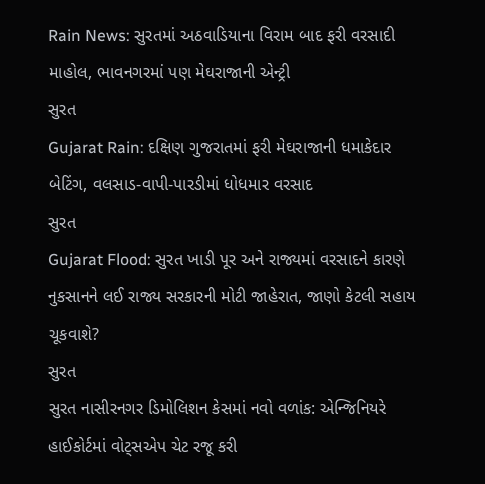Rain News: સુરતમાં અઠવાડિયાના વિરામ બાદ ફરી વરસાદી માહોલ, ભાવનગરમાં પણ મેઘરાજાની એન્ટ્રી
સુરત
Gujarat Rain: દક્ષિણ ગુજરાતમાં ફરી મેઘરાજાની ધમાકેદાર બેટિંગ, વલસાડ-વાપી-પારડીમાં ધોધમાર વરસાદ
સુરત
Gujarat Flood: સુરત ખાડી પૂર અને રાજ્યમાં વરસાદને કારણે નુકસાનને લઈ રાજ્ય સરકારની મોટી જાહેરાત, જાણો કેટલી સહાય ચૂકવાશે?
સુરત
સુરત નાસીરનગર ડિમોલિશન કેસમાં નવો વળાંક: એન્જિનિયરે હાઈકોર્ટમાં વોટ્સએપ ચેટ રજૂ કરી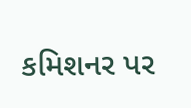કમિશનર પર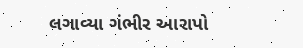લગાવ્યા ગંભીર આરાપો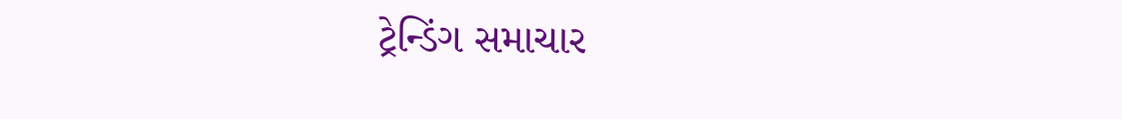ટ્રેન્ડિંગ સમાચાર